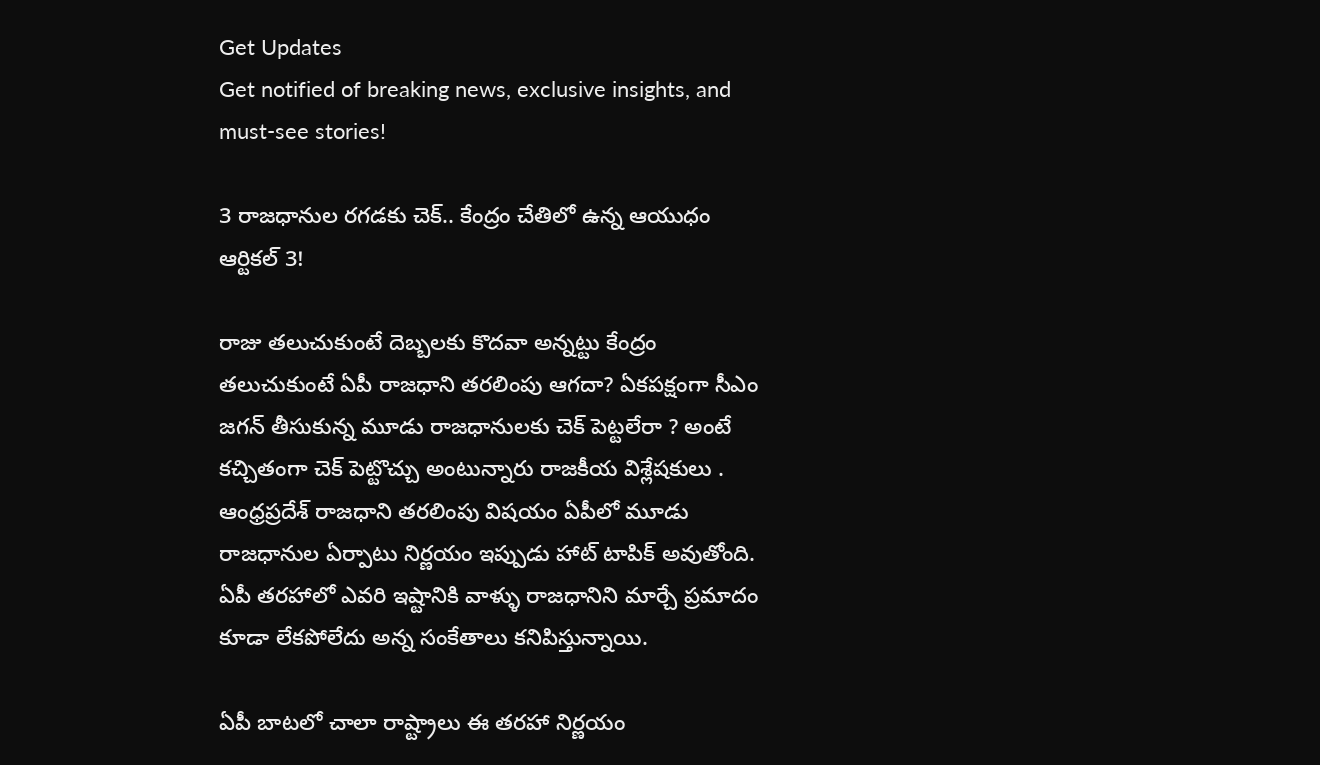Get Updates
Get notified of breaking news, exclusive insights, and must-see stories!

3 రాజధానుల రగడకు చెక్.. కేంద్రం చేతిలో ఉన్న ఆయుధం ఆర్టికల్ 3!

రాజు తలుచుకుంటే దెబ్బలకు కొదవా అన్నట్టు కేంద్రం తలుచుకుంటే ఏపీ రాజధాని తరలింపు ఆగదా? ఏకపక్షంగా సీఎం జగన్ తీసుకున్న మూడు రాజధానులకు చెక్ పెట్టలేరా ? అంటే కచ్చితంగా చెక్ పెట్టొచ్చు అంటున్నారు రాజకీయ విశ్లేషకులు . ఆంధ్రప్రదేశ్ రాజధాని తరలింపు విషయం ఏపీలో మూడు రాజధానుల ఏర్పాటు నిర్ణయం ఇప్పుడు హాట్ టాపిక్ అవుతోంది. ఏపీ తరహాలో ఎవరి ఇష్టానికి వాళ్ళు రాజధానిని మార్చే ప్రమాదం కూడా లేకపోలేదు అన్న సంకేతాలు కనిపిస్తున్నాయి.

ఏపీ బాటలో చాలా రాష్ట్రాలు ఈ తరహా నిర్ణయం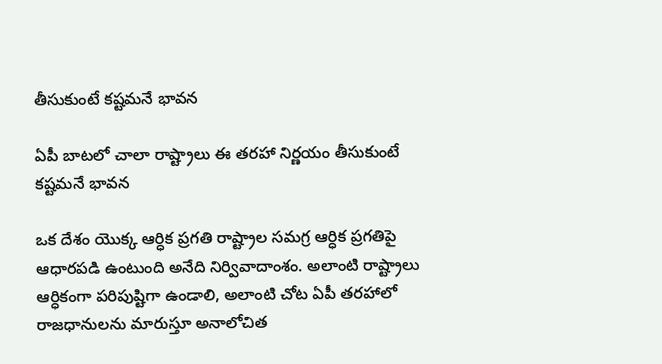తీసుకుంటే కష్టమనే భావన

ఏపీ బాటలో చాలా రాష్ట్రాలు ఈ తరహా నిర్ణయం తీసుకుంటే కష్టమనే భావన

ఒక దేశం యొక్క ఆర్ధిక ప్రగతి రాష్ట్రాల సమగ్ర ఆర్ధిక ప్రగతిపై ఆధారపడి ఉంటుంది అనేది నిర్వివాదాంశం. అలాంటి రాష్ట్రాలు ఆర్ధికంగా పరిపుష్టిగా ఉండాలి, అలాంటి చోట ఏపీ తరహాలో రాజధానులను మారుస్తూ అనాలోచిత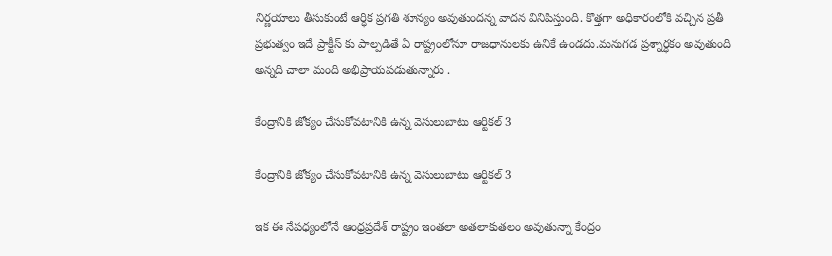నిర్ణయాలు తీసుకుంటే ఆర్ధిక ప్రగతి శూన్యం అవుతుందన్న వాదన వినిపిస్తుంది. కొత్తగా అధికారంలోకి వచ్చిన ప్రతీ ప్రభుత్వం ఇదే ప్రాక్టీస్ కు పాల్పడితే ఏ రాష్ట్రంలోనూ రాజధానులకు ఉనికే ఉండదు.మనుగడ ప్రశ్నార్ధకం అవుతుంది అన్నది చాలా మంది అభిప్రాయపడుతున్నారు .

కేంద్రానికి జోక్యం చేసుకోవటానికి ఉన్న వెసులుబాటు ఆర్టికల్ 3

కేంద్రానికి జోక్యం చేసుకోవటానికి ఉన్న వెసులుబాటు ఆర్టికల్ 3

ఇక ఈ నేపధ్యంలోనే ఆంధ్రప్రదేశ్ రాష్ట్రం ఇంతలా అతలాకుతలం అవుతున్నా కేంద్రం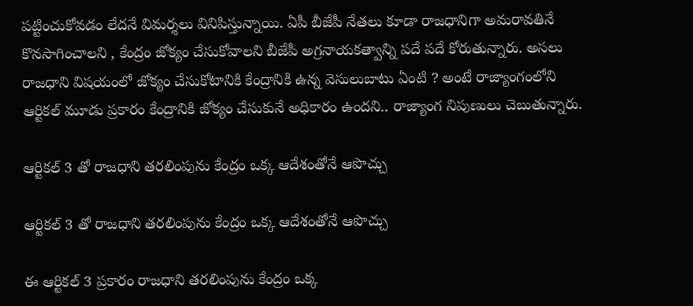పట్టించుకోవడం లేదనే విమర్శలు వినిపిస్తున్నాయి. ఏపీ బీజేపీ నేతలు కూడా రాజధానిగా అమరావతినే కొనసాగించాలని , కేంద్రం జోక్యం చేసుకోవాలని బీజేపీ అగ్రనాయకత్వాన్ని పదే పదే కోరుతున్నారు. అసలు రాజధాని విషయంలో జోక్యం చేసుకోటానికి కేంద్రానికి ఉన్న వెసులుబాటు ఏంటి ? అంటే రాజ్యాంగంలోని ఆర్టికల్ మూడు ప్రకారం కేంద్రానికి జోక్యం చేసుకునే అధికారం ఉందని.. రాజ్యాంగ నిపుణులు చెబుతున్నారు.

ఆర్టికల్ 3 తో రాజధాని తరలింపును కేంద్రం ఒక్క ఆదేశంతోనే ఆపొచ్చు

ఆర్టికల్ 3 తో రాజధాని తరలింపును కేంద్రం ఒక్క ఆదేశంతోనే ఆపొచ్చు

ఈ ఆర్టికల్ 3 ప్రకారం రాజధాని తరలింపును కేంద్రం ఒక్క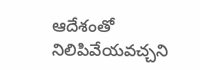ఆదేశంతో నిలిపివేయవచ్చని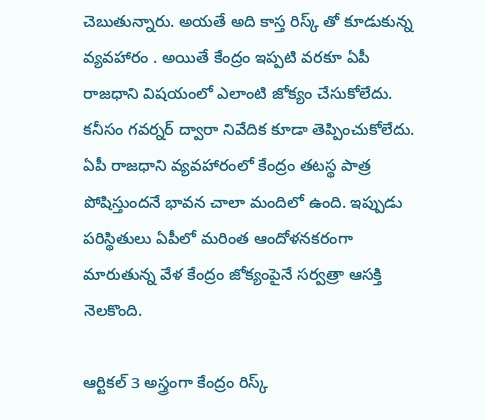చెబుతున్నారు. అయతే అది కాస్త రిస్క్ తో కూడుకున్న వ్యవహారం . అయితే కేంద్రం ఇప్పటి వరకూ ఏపీ రాజధాని విషయంలో ఎలాంటి జోక్యం చేసుకోలేదు. కనీసం గవర్నర్ ద్వారా నివేదిక కూడా తెప్పించుకోలేదు. ఏపీ రాజధాని వ్యవహారంలో కేంద్రం తటస్థ పాత్ర పోషిస్తుందనే భావన చాలా మందిలో ఉంది. ఇప్పుడు పరిస్థితులు ఏపీలో మరింత ఆందోళనకరంగా మారుతున్న వేళ కేంద్రం జోక్యంపైనే సర్వత్రా ఆసక్తి నెలకొంది.

ఆర్టికల్ 3 అస్త్రంగా కేంద్రం రిస్క్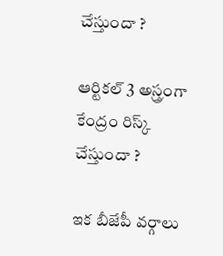చేస్తుందా ?

ఆర్టికల్ 3 అస్త్రంగా కేంద్రం రిస్క్ చేస్తుందా ?

ఇక బీజేపీ వర్గాలు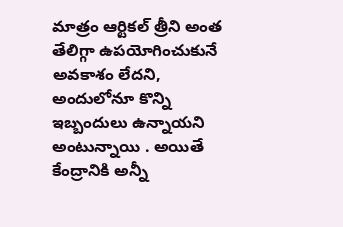మాత్రం ఆర్టికల్ త్రీని అంత తేలిగ్గా ఉపయోగించుకునే అవకాశం లేదని, అందులోనూ కొన్ని ఇబ్బందులు ఉన్నాయని అంటున్నాయి . అయితే కేంద్రానికి అన్నీ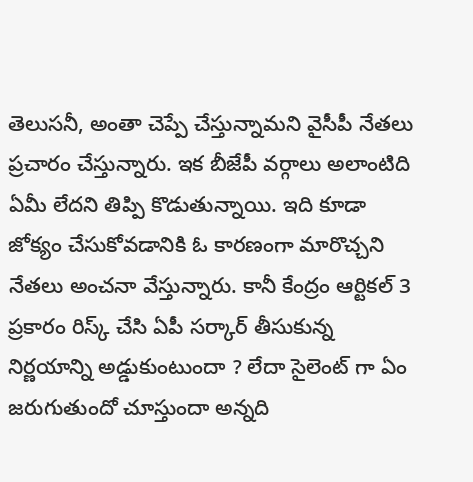తెలుసనీ, అంతా చెప్పే చేస్తున్నామని వైసీపీ నేతలు ప్రచారం చేస్తున్నారు. ఇక బీజేపీ వర్గాలు అలాంటిది ఏమీ లేదని తిప్పి కొడుతున్నాయి. ఇది కూడా జోక్యం చేసుకోవడానికి ఓ కారణంగా మారొచ్చని నేతలు అంచనా వేస్తున్నారు. కానీ కేంద్రం ఆర్టికల్ 3 ప్రకారం రిస్క్ చేసి ఏపీ సర్కార్ తీసుకున్న నిర్ణయాన్ని అడ్డుకుంటుందా ? లేదా సైలెంట్ గా ఏం జరుగుతుందో చూస్తుందా అన్నది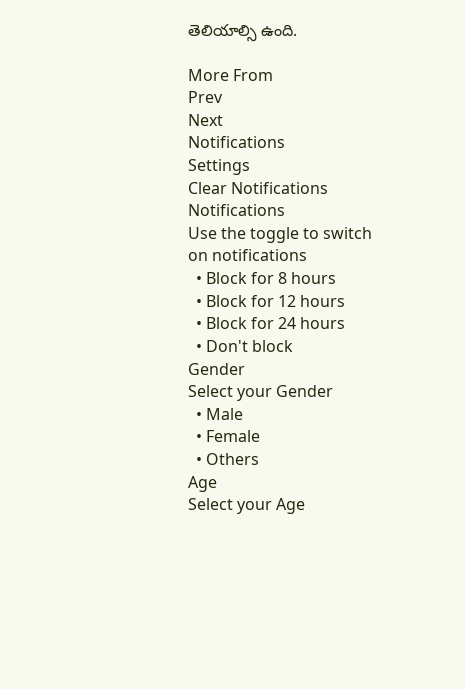తెలియాల్సి ఉంది.

More From
Prev
Next
Notifications
Settings
Clear Notifications
Notifications
Use the toggle to switch on notifications
  • Block for 8 hours
  • Block for 12 hours
  • Block for 24 hours
  • Don't block
Gender
Select your Gender
  • Male
  • Female
  • Others
Age
Select your Age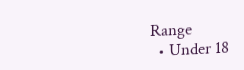Range
  • Under 18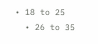• 18 to 25
  • 26 to 35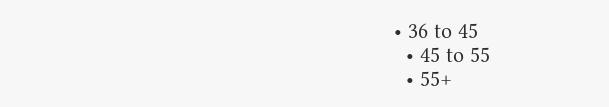• 36 to 45
  • 45 to 55
  • 55+